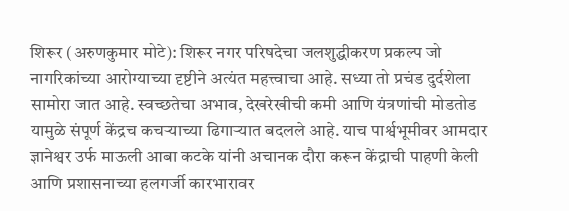शिरूर (अरुणकुमार मोटे): शिरूर नगर परिषदेचा जलशुद्धीकरण प्रकल्प जो नागरिकांच्या आरोग्याच्या दृष्टीने अत्यंत महत्त्वाचा आहे. सध्या तो प्रचंड दुर्दशेला सामोरा जात आहे. स्वच्छतेचा अभाव, देखरेखीची कमी आणि यंत्रणांची मोडतोड यामुळे संपूर्ण केंद्रच कचऱ्याच्या ढिगाऱ्यात बदलले आहे. याच पार्श्वभूमीवर आमदार ज्ञानेश्वर उर्फ माऊली आबा कटके यांनी अचानक दौरा करून केंद्राची पाहणी केली आणि प्रशासनाच्या हलगर्जी कारभारावर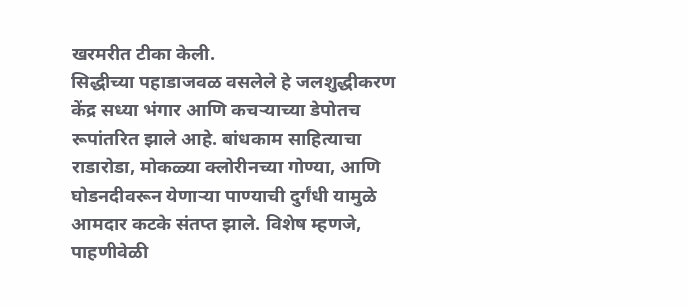खरमरीत टीका केली.
सिद्धीच्या पहाडाजवळ वसलेले हे जलशुद्धीकरण केंद्र सध्या भंगार आणि कचऱ्याच्या डेपोतच रूपांतरित झाले आहे. बांधकाम साहित्याचा राडारोडा, मोकळ्या क्लोरीनच्या गोण्या, आणि घोडनदीवरून येणाऱ्या पाण्याची दुर्गंधी यामुळे आमदार कटके संतप्त झाले. विशेष म्हणजे, पाहणीवेळी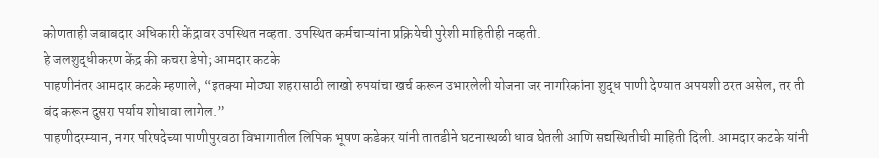कोणताही जबाबदार अधिकारी केंद्रावर उपस्थित नव्हता. उपस्थित कर्मचाऱ्यांना प्रक्रियेची पुरेशी माहितीही नव्हती.
हे जलशुद्धीकरण केंद्र की कचरा डेपो; आमदार कटके
पाहणीनंतर आमदार कटके म्हणाले, “इतक्या मोठ्या शहरासाठी लाखो रुपयांचा खर्च करून उभारलेली योजना जर नागरिकांना शुद्ध पाणी देण्यात अपयशी ठरत असेल, तर ती बंद करून दुसरा पर्याय शोधावा लागेल.”
पाहणीदरम्यान, नगर परिषदेच्या पाणीपुरवठा विभागातील लिपिक भूषण कडेकर यांनी तातडीने घटनास्थळी धाव घेतली आणि सद्यस्थितीची माहिती दिली. आमदार कटके यांनी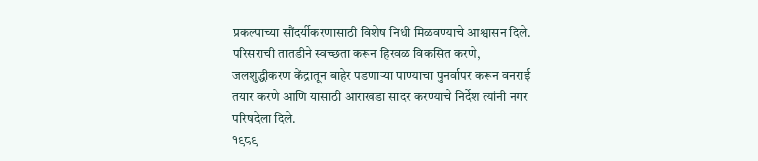प्रकल्पाच्या सौंदर्यीकरणासाठी विशेष निधी मिळवण्याचे आश्वासन दिले. परिसराची तातडीने स्वच्छता करून हिरवळ विकसित करणे, जलशुद्धीकरण केंद्रातून बाहेर पडणाऱ्या पाण्याचा पुनर्वापर करून वनराई तयार करणे आणि यासाठी आराखडा सादर करण्याचे निर्देश त्यांनी नगर परिषदेला दिले.
१९८९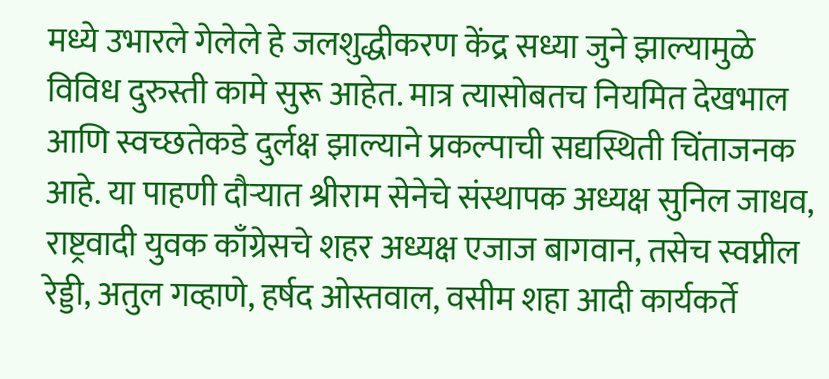मध्ये उभारले गेलेले हे जलशुद्धीकरण केंद्र सध्या जुने झाल्यामुळे विविध दुरुस्ती कामे सुरू आहेत. मात्र त्यासोबतच नियमित देखभाल आणि स्वच्छतेकडे दुर्लक्ष झाल्याने प्रकल्पाची सद्यस्थिती चिंताजनक आहे. या पाहणी दौऱ्यात श्रीराम सेनेचे संस्थापक अध्यक्ष सुनिल जाधव, राष्ट्रवादी युवक काँग्रेसचे शहर अध्यक्ष एजाज बागवान, तसेच स्वप्नील रेड्डी, अतुल गव्हाणे, हर्षद ओस्तवाल, वसीम शहा आदी कार्यकर्ते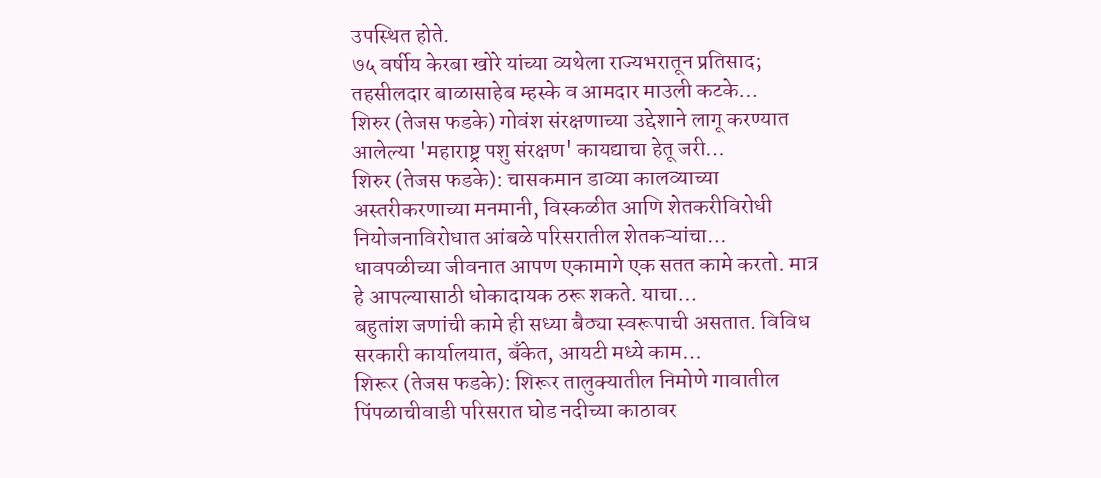उपस्थित होते.
७५ वर्षीय केरबा खोरे यांच्या व्यथेला राज्यभरातून प्रतिसाद; तहसीलदार बाळासाहेब म्हस्के व आमदार माउली कटके…
शिरुर (तेजस फडके) गोवंश संरक्षणाच्या उद्देशाने लागू करण्यात आलेल्या 'महाराष्ट्र पशु संरक्षण' कायद्याचा हेतू जरी…
शिरुर (तेजस फडके): चासकमान डाव्या कालव्याच्या अस्तरीकरणाच्या मनमानी, विस्कळीत आणि शेतकरीविरोधी नियोजनाविरोधात आंबळे परिसरातील शेतकऱ्यांचा…
धावपळीच्या जीवनात आपण एकामागे एक सतत कामे करतो. मात्र हे आपल्यासाठी धोकादायक ठरू शकते. याचा…
बहुतांश जणांची कामे ही सध्या बैठ्या स्वरूपाची असतात. विविध सरकारी कार्यालयात, बँकेत, आयटी मध्ये काम…
शिरूर (तेजस फडके): शिरूर तालुक्यातील निमोणे गावातील पिंपळाचीवाडी परिसरात घोड नदीच्या काठावर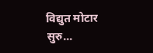विद्युत मोटार सुरु…